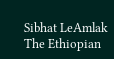Sibhat LeAmlak The Ethiopian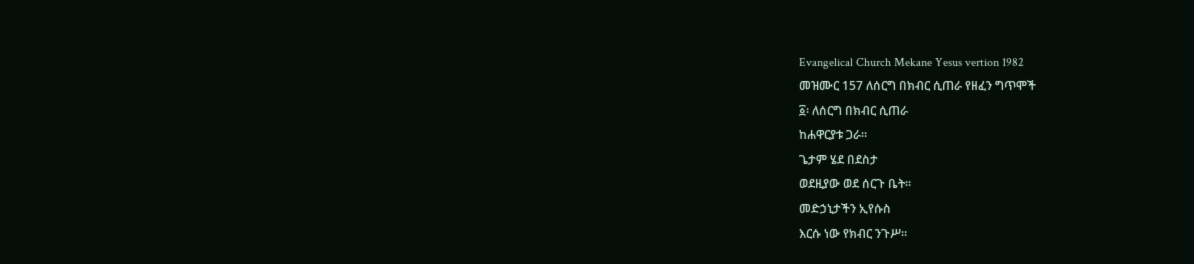Evangelical Church Mekane Yesus vertion 1982
መዝሙር 157 ለሰርግ በክብር ሲጠራ የዘፈን ግጥሞች
፩፡ ለሰርግ በክብር ሲጠራ
ከሐዋርያቱ ጋራ።
ጌታም ሄደ በደስታ
ወደዚያው ወደ ሰርጉ ቤት።
መድኃኒታችን ኢየሱስ
እርሱ ነው የክብር ንጉሥ።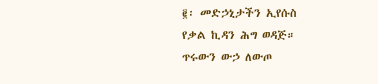፪፡ መድኃኒታችን ኢየሱስ
የቃል ኪዳን ሕግ ወዳጅ።
ጥሩውን ውኃ ለውጦ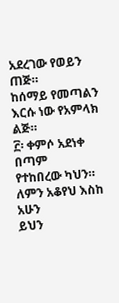አደረገው የወይን ጠጅ።
ከሰማይ የመጣልን
እርሱ ነው የአምላክ ልጅ።
፫፡ ቀምሶ አደነቀ በጣም
የተከበረው ካህን።
ለምን አቆየህ እስከ አሁን
ይህን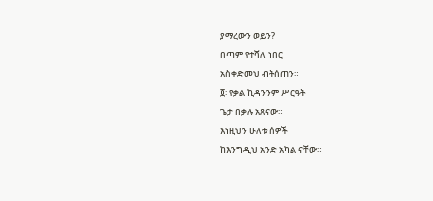ያማረውን ወይን?
በጣም የተሻለ ነበር
አስቀድመህ ብትሰጠን።
፬፡ የቃል ኪዳንንም ሥርዓት
ጌታ በቃሉ አጸናው።
እነዚህን ሁለቱ ሰዎች
ከእንግዲህ አንድ አካል ናቸው።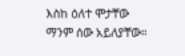እስከ ዕለተ ሞታቸው
ማንም ሰው አይለያቸው።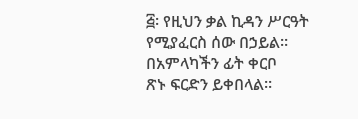፭፡ የዚህን ቃል ኪዳን ሥርዓት
የሚያፈርስ ሰው በኃይል።
በአምላካችን ፊት ቀርቦ
ጽኑ ፍርድን ይቀበላል።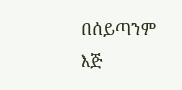በሰይጣንም እጅ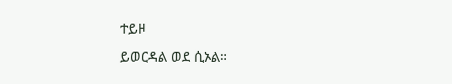ተይዞ
ይወርዳል ወደ ሲኦል።